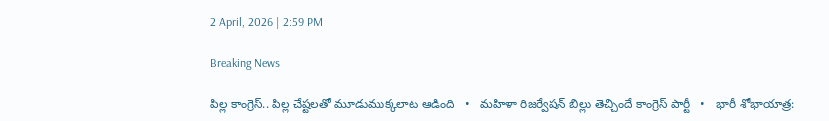2 April, 2026 | 2:59 PM

Breaking News

పిల్ల కాంగ్రెస్.. పిల్ల చేష్టలతో మూడుముక్కలాట ఆడింది   •   మహిళా రిజర్వేషన్ బిల్లు తెచ్చిందే కాంగ్రెస్ పార్టీ   •   భారీ శోభాయాత్ర: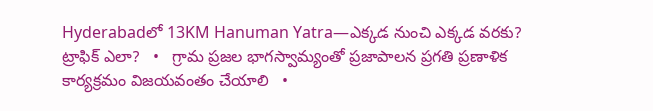Hyderabadలో 13KM Hanuman Yatra—ఎక్కడ నుంచి ఎక్కడ వరకు? ట్రాఫిక్ ఎలా?   •   గ్రామ ప్రజల భాగస్వామ్యంతో ప్రజాపాలన ప్రగతి ప్రణాళిక కార్యక్రమం విజయవంతం చేయాలి   •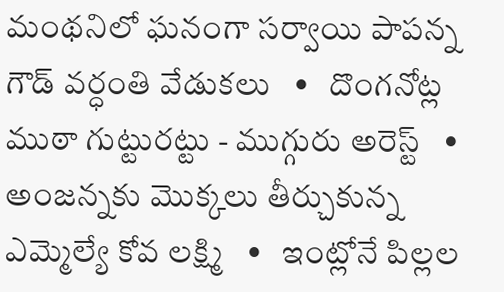మంథనిలో ఘనంగా సర్వాయి పాపన్న గౌడ్ వర్ధంతి వేడుకలు   •   దొంగనోట్ల ముఠా గుట్టురట్టు - ముగ్గురు అరెస్ట్   •   అంజన్నకు మొక్కలు తీర్చుకున్న ఎమ్మెల్యే కోవ లక్ష్మి   •   ఇంట్లోనే పిల్లల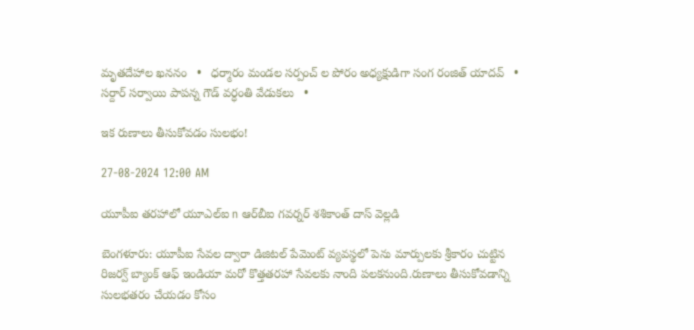మృతదేహాల ఖననం   •   ధర్మారం మండల సర్పంచ్ ల పోరం అధ్యక్షుడిగా సంగ రంజిత్ యాదవ్   •   సర్దార్ సర్వాయి పాపన్న గౌడ్ వర్ధంతి వేడుకలు   •

ఇక రుణాలు తీసుకోవడం సులభం!

27-08-2024 12:00 AM

యూపీఐ తరహాలో యూఎల్‌ఐ n ఆర్‌బీఐ గవర్నర్ శశికాంత్ దాస్ వెల్లడి

బెంగళూరు: యూపీఐ సేవల ద్వారా డిజిటల్ పేమెంట్ వ్యవస్థలో పెను మార్పులకు శ్రీకారం చుట్టిన రిజర్వ్ బ్యాంక్ ఆఫ్ ఇండియా మరో కొత్తతరహా సేవలకు నాంది పలకనుంది.రుణాలు తీసుకోవడాన్ని సులభతరం చేయడం కోసం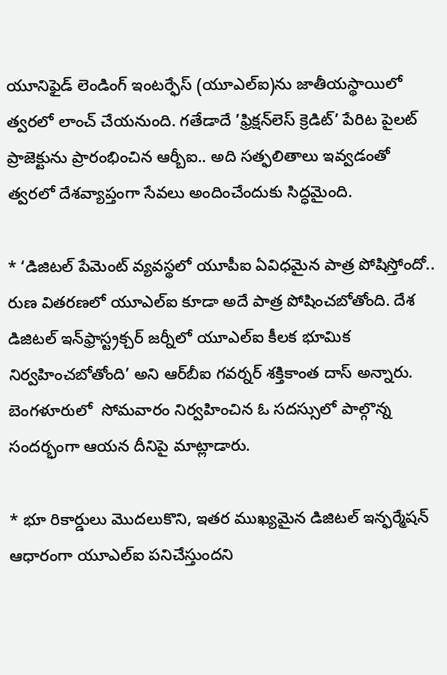యూనిఫైడ్ లెండింగ్ ఇంటర్ఫేస్ (యూఎల్‌ఐ)ను జాతీయస్థాయిలో త్వరలో లాంచ్ చేయనుంది. గతేడాదే ’ఫ్రిక్షన్‌లెస్ క్రెడిట్’ పేరిట పైలట్ ప్రాజెక్టును ప్రారంభించిన ఆర్బీఐ.. అది సత్ఫలితాలు ఇవ్వడంతో త్వరలో దేశవ్యాప్తంగా సేవలు అందించేందుకు సిద్ధమైంది.

* ‘డిజిటల్ పేమెంట్ వ్యవస్థలో యూపీఐ ఏవిధమైన పాత్ర పోషిస్తోందో.. రుణ వితరణలో యూఎల్‌ఐ కూడా అదే పాత్ర పోషించబోతోంది. దేశ డిజిటల్ ఇన్‌ఫ్రాస్ట్రక్చర్ జర్నీలో యూఎల్‌ఐ కీలక భూమిక నిర్వహించబోతోంది’ అని ఆర్‌బీఐ గవర్నర్ శక్తికాంత దాస్ అన్నారు. బెంగళూరులో  సోమవారం నిర్వహించిన ఓ సదస్సులో పాల్గొన్న సందర్భంగా ఆయన దీనిపై మాట్లాడారు.

* భూ రికార్డులు మొదలుకొని, ఇతర ముఖ్యమైన డిజిటల్ ఇన్ఫర్మేషన్ ఆధారంగా యూఎల్‌ఐ పనిచేస్తుందని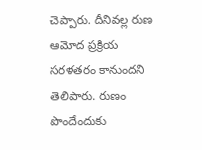చెప్పారు. దీనివల్ల రుణ ఆమోద ప్రక్రియ సరళతరం కానుందని తెలిపారు. రుణం పొందేందుకు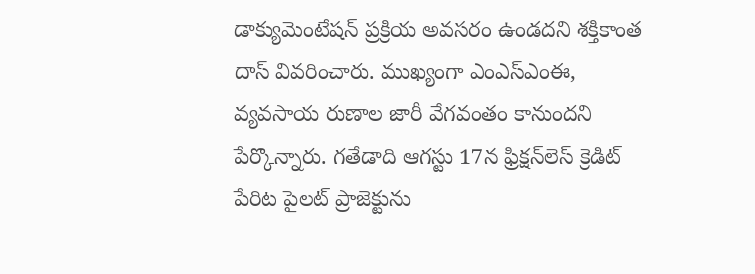డాక్యుమెంటేషన్ ప్రక్రియ అవసరం ఉండదని శక్తికాంత దాస్ వివరించారు. ముఖ్యంగా ఎంఎస్‌ఎంఈ, వ్యవసాయ రుణాల జారీ వేగవంతం కానుందని పేర్కొన్నారు. గతేడాది ఆగస్టు 17న ఫ్రిక్షన్‌లెస్ క్రెడిట్ పేరిట పైలట్ ప్రాజెక్టును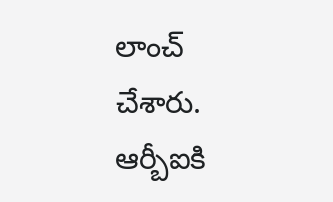లాంచ్ చేశారు. ఆర్బీఐకి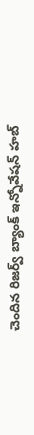చెందిన రిజర్వ్ బ్యాంక్ ఇన్నోవేషన్ హబ్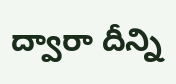ద్వారా దీన్ని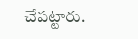చేపట్టారు.